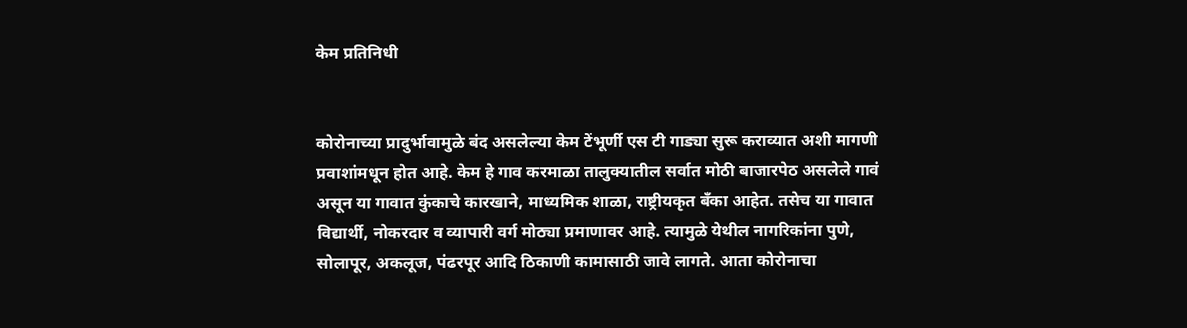केम प्रतिनिधी


कोरोनाच्या प्रादुर्भावामुळे बंद असलेल्या केम टेंभूर्णी एस टी गाड्या सुरू कराव्यात अशी मागणी प्रवाशांमधून होत आहे. केम हे गाव करमाळा तालुक्यातील सर्वात मोठी बाजारपेठ असलेले गावं असून या गावात कुंकाचे कारखाने, माध्यमिक शाळा, राष्ट्रीयकृत बँका आहेत. तसेच या गावात विद्यार्थी, नोकरदार व व्यापारी वर्ग मोठ्या प्रमाणावर आहे. त्यामुळे येथील नागरिकांना पुणे, सोलापूर, अकलूज, पंढरपूर आदि ठिकाणी कामासाठी जावे लागते. आता कोरोनाचा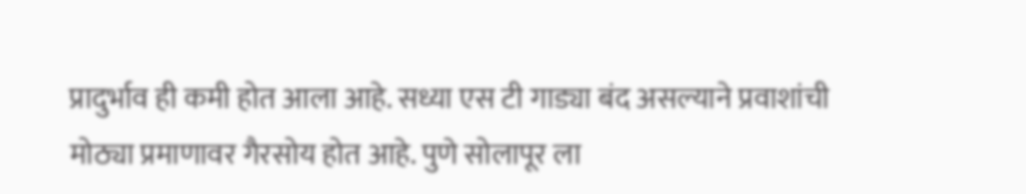प्रादुर्भाव ही कमी होत आला आहे. सध्या एस टी गाड्या बंद असल्याने प्रवाशांची मोठ्या प्रमाणावर गैरसोय होत आहे. पुणे सोलापूर ला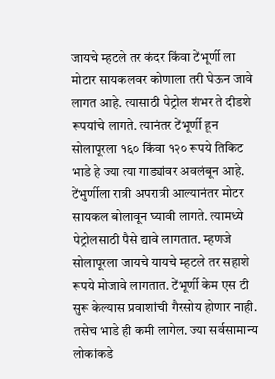जायचे म्हटले तर कंदर किंवा टेंभूर्णी ला मोटार सायकलवर कोणाला तरी घेऊन जावे लागत आहे. त्यासाठी पेट्रोल शंभर ते दीडशे रूपयांचे लागते. त्यानंतर टेंभूर्णी हून सोलापूरला १६० किंवा १२० रूपये तिकिट भाडे हे ज्या त्या गाड्यांवर अवलंबून आहे. टेंभुर्णीला रात्री अपरात्री आल्यानंतर मोटर सायकल बोलावून घ्यावी लागते. त्यामध्ये पेट्रोलसाठी पैसे द्यावे लागतात. म्हणजे सोलापूरला जायचे यायचे म्हटले तर सहाशे रूपये मोजावे लागतात. टेंभूर्णी केम एस टी सुरू केल्यास प्रवाशांची गैरसोय होणार नाही. तसेच भाडे ही कमी लागेल. ज्या सर्वसामान्य लोकांकडे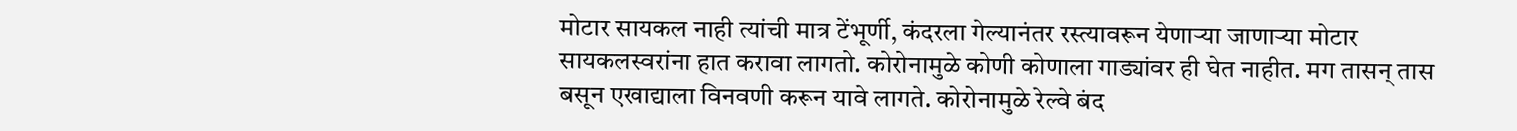मोटार सायकल नाही त्यांची मात्र टेंभूर्णी, कंदरला गेल्यानंतर रस्त्यावरून येणाऱ्या जाणाऱ्या मोटार सायकलस्वरांना हात करावा लागतो. कोरोनामुळे कोणी कोणाला गाड्यांवर ही घेत नाहीत. मग तासन् तास बसून एखाद्याला विनवणी करून यावे लागते. कोरोनामुळे रेल्वे बंद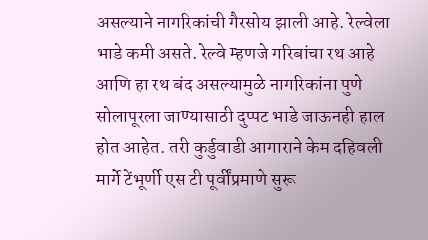असल्याने नागरिकांची गैरसोय झाली आहे. रेल्वेला भाडे कमी असते. रेल्वे म्हणजे गरिबांचा रथ आहे आणि हा रथ बंद असल्यामुळे नागरिकांना पुणे सोलापूरला जाण्यासाठी दुप्पट भाडे जाऊनही हाल होत आहेत. तरी कुर्डुवाडी आगाराने केम दहिवली मार्गे टेंभूर्णी एस टी पूर्वींप्रमाणे सुरू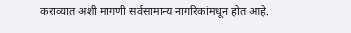कराव्यात अशी मागणी सर्वसामान्य नागरिकांमधून होत आहे.